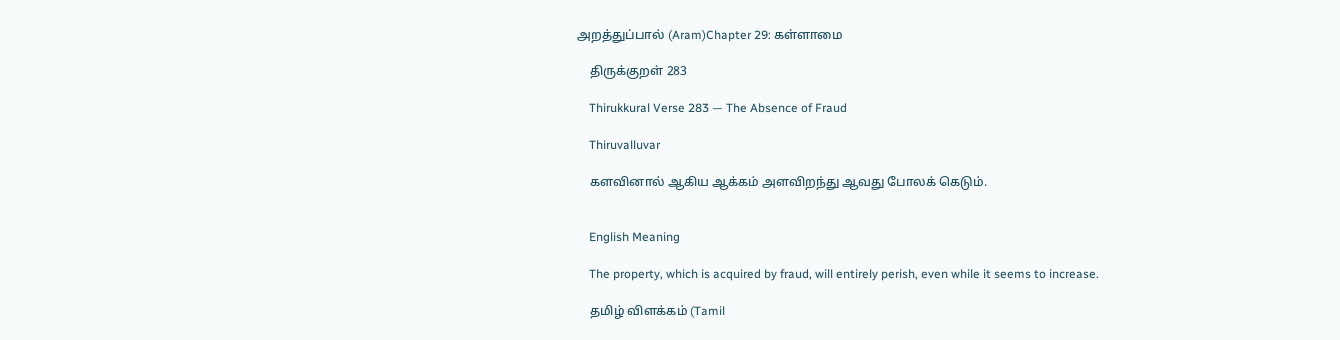அறத்துப்பால் (Aram)Chapter 29: கள்ளாமை

    திருக்குறள் 283

    Thirukkural Verse 283 — The Absence of Fraud

    Thiruvalluvar

    களவினால் ஆகிய ஆக்கம் அளவிறந்து ஆவது போலக் கெடும்.


    English Meaning

    The property, which is acquired by fraud, will entirely perish, even while it seems to increase.

    தமிழ் விளக்கம் (Tamil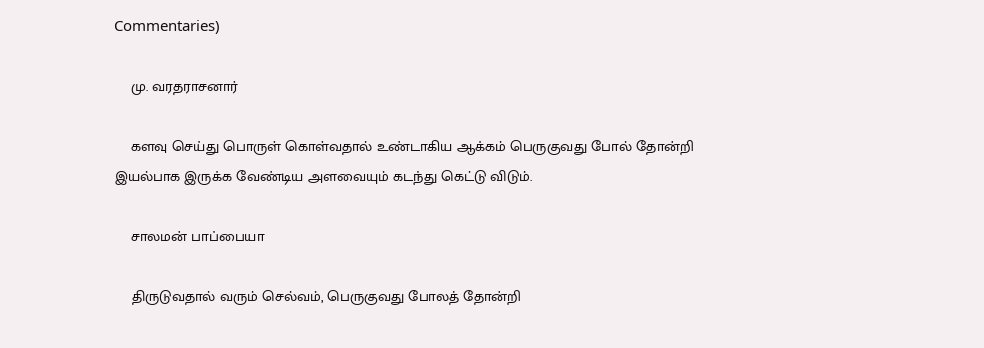Commentaries)

    மு. வரதராசனார்

    களவு செய்து பொருள் கொள்வதால் உண்டாகிய ஆக்கம் பெருகுவது போல் தோன்றி இயல்பாக இருக்க வேண்டிய அளவையும் கடந்து கெட்டு விடும்.

    சாலமன் பாப்பையா

    திருடுவதால் வரும் செல்வம், பெருகுவது போலத் தோன்றி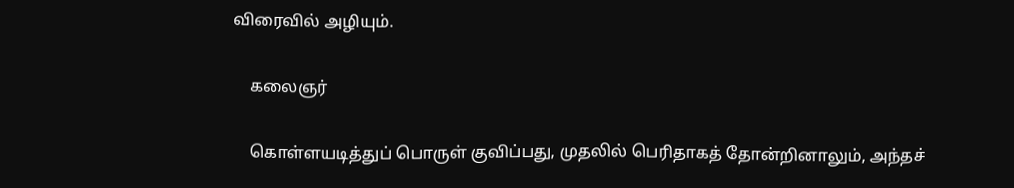விரைவில் அழியும்.

    கலைஞர்

    கொள்ளயடித்துப் பொருள் குவிப்பது, முதலில் பெரிதாகத் தோன்றினாலும், அந்தச்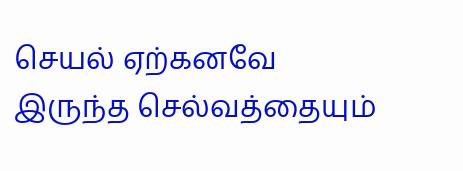செயல் ஏற்கனவே இருந்த செல்வத்தையும்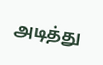அடித்து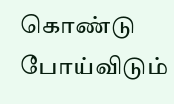கொண்டு போய்விடும்